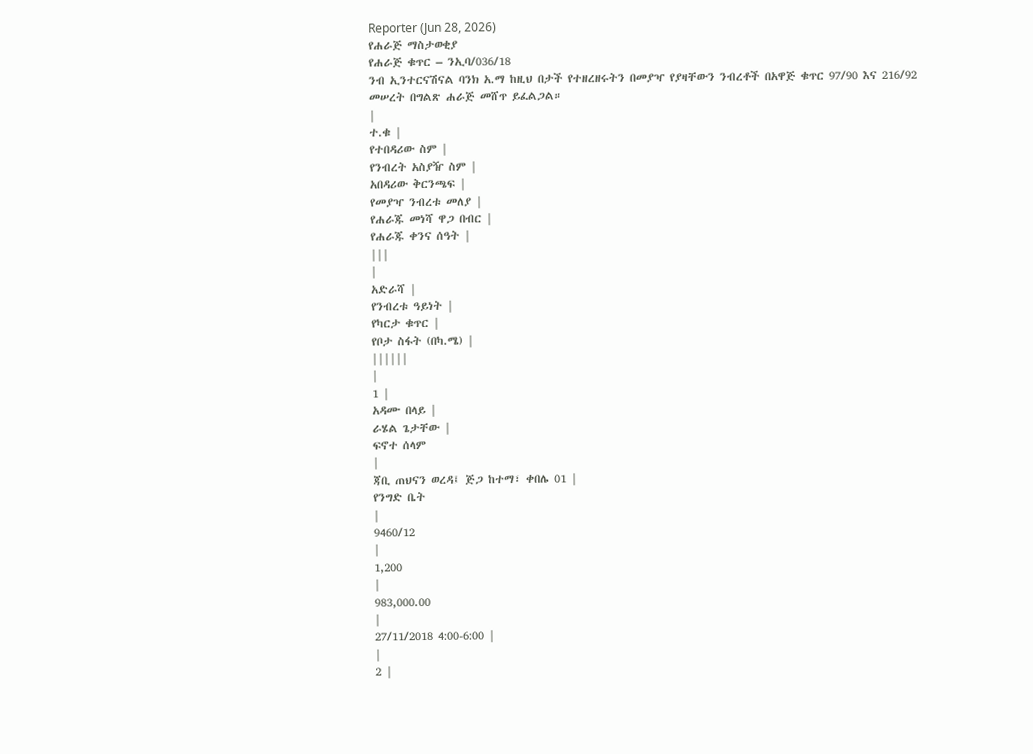Reporter (Jun 28, 2026)
የሐራጅ ማስታወቂያ
የሐራጅ ቁጥር – ንኢባ/036/18
ንብ ኢንተርናሽናል ባንክ አ.ማ ከዚህ በታች የተዘረዘሩትን በመያዣ የያዛቸውን ንብረቶች በአዋጅ ቁጥር 97/90 እና 216/92 መሠረት በግልጽ ሐራጅ መሸጥ ይፈልጋል።
|
ተ.ቁ |
የተበዳሪው ስም |
የንብረት አስያዥ ስም |
አበዳሪው ቅርንጫፍ |
የመያዣ ንብረቱ መለያ |
የሐራጁ መነሻ ዋጋ በብር |
የሐራጁ ቀንና ሰዓት |
|||
|
አድራሻ |
የንብረቱ ዓይነት |
የካርታ ቁጥር |
የቦታ ስፋት (በካ.ሜ) |
||||||
|
1 |
አዳሙ በላይ |
ራሄል ጌታቸው |
ፍኖተ ሰላም
|
ጃቢ ጠህናን ወረዳ፤ ጅጋ ከተማ፣ ቀበሌ 01 |
የንግድ ቤት
|
9460/12
|
1,200
|
983,000.00
|
27/11/2018 4:00-6:00 |
|
2 |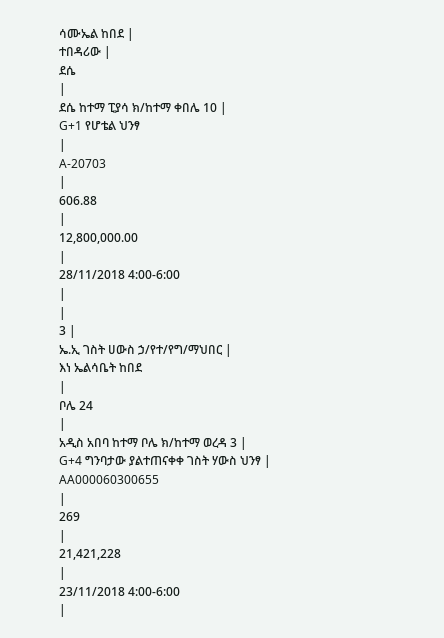ሳሙኤል ከበደ |
ተበዳሪው |
ደሴ
|
ደሴ ከተማ ፒያሳ ክ/ከተማ ቀበሌ 10 |
G+1 የሆቴል ህንፃ
|
A-20703
|
606.88
|
12,800,000.00
|
28/11/2018 4:00-6:00
|
|
3 |
ኤ.ኢ ገስት ሀውስ ኃ/የተ/የግ/ማህበር |
እነ ኤልሳቤት ከበደ
|
ቦሌ 24
|
አዲስ አበባ ከተማ ቦሌ ክ/ከተማ ወረዳ 3 |
G+4 ግንባታው ያልተጠናቀቀ ገስት ሃውስ ህንፃ |
AA000060300655
|
269
|
21,421,228
|
23/11/2018 4:00-6:00
|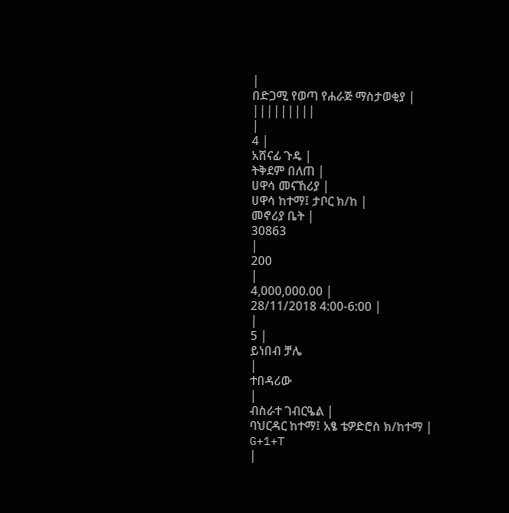|
በድጋሚ የወጣ የሐራጅ ማስታወቂያ |
|||||||||
|
4 |
አሸናፊ ጉዴ |
ትቅደም በለጠ |
ሀዋሳ መናኸሪያ |
ሀዋሳ ከተማ፤ ታቦር ክ/ከ |
መኖሪያ ቤት |
30863
|
200
|
4,000,000.00 |
28/11/2018 4:00-6:00 |
|
5 |
ይነበብ ቻሌ
|
ተበዳሪው
|
ብስራተ ገብርዔል |
ባህርዳር ከተማ፤ አፄ ቴዎድሮስ ክ/ከተማ |
G+1+T
|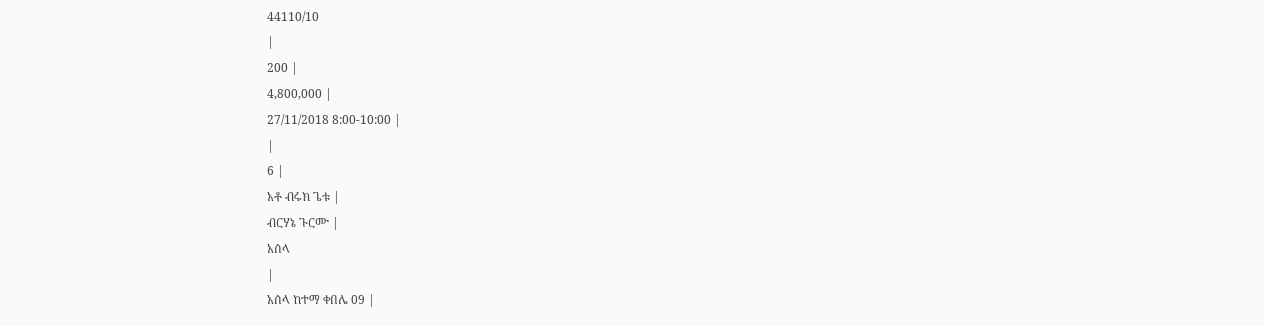44110/10
|
200 |
4,800,000 |
27/11/2018 8:00-10:00 |
|
6 |
አቶ ብሩክ ጌቱ |
ብርሃኔ ጉርሙ |
አሰላ
|
አሰላ ከተማ ቀበሌ 09 |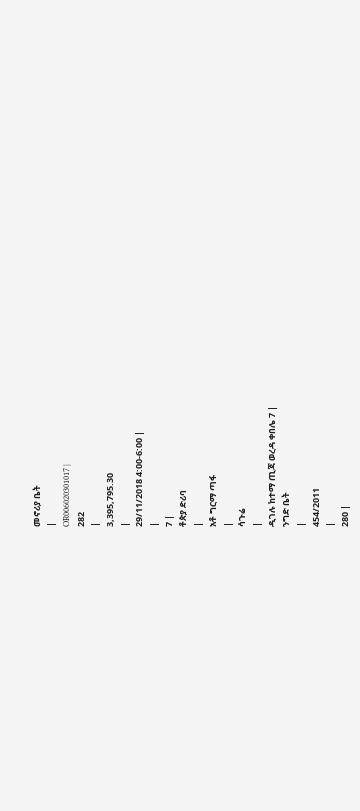መኖሪያ ቤት
|
OR006020301017 |
282
|
3,395,795.30
|
29/11/2018 4:00-6:00 |
|
7 |
ቶጵያ ድሪባ
|
አቶ ግርማ ጣፋ
|
ሳጉሬ
|
ዲገሉ ከተማ ጢጃ ወረዳ ቀበሌ 7 |
ንግድ ቤት
|
454/2011
|
280 |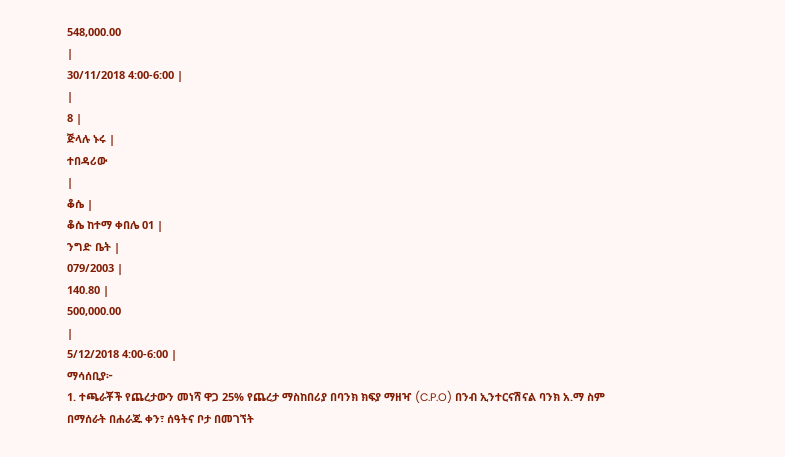548,000.00
|
30/11/2018 4:00-6:00 |
|
8 |
ጅላሉ ኑሩ |
ተበዳሪው
|
ቆሴ |
ቆሴ ከተማ ቀበሌ 01 |
ንግድ ቤት |
079/2003 |
140.80 |
500,000.00
|
5/12/2018 4:00-6:00 |
ማሳሰቢያ፦
1. ተጫራቾች የጨረታውን መነሻ ዋጋ 25% የጨረታ ማስከበሪያ በባንክ ክፍያ ማዘዣ (C.P.O) በንብ ኢንተርናሽናል ባንክ አ.ማ ስም በማሰራት በሐራጁ ቀን፣ ሰዓትና ቦታ በመገኘት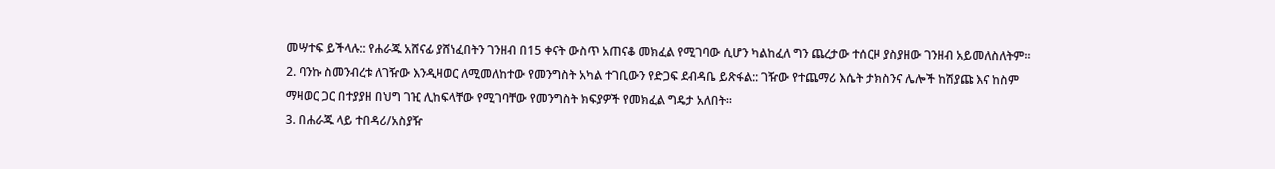መሣተፍ ይችላሉ:: የሐራጁ አሸናፊ ያሸነፈበትን ገንዘብ በ15 ቀናት ውስጥ አጠናቆ መክፈል የሚገባው ሲሆን ካልከፈለ ግን ጨረታው ተሰርዞ ያስያዘው ገንዘብ አይመለስለትም።
2. ባንኩ ስመንብረቱ ለገዥው እንዲዛወር ለሚመለከተው የመንግስት አካል ተገቢውን የድጋፍ ደብዳቤ ይጽፋል:: ገዥው የተጨማሪ እሴት ታክስንና ሌሎች ከሽያጩ እና ከስም ማዛወር ጋር በተያያዘ በህግ ገዢ ሊከፍላቸው የሚገባቸው የመንግስት ክፍያዎች የመክፈል ግዴታ አለበት።
3. በሐራጁ ላይ ተበዳሪ/አስያዥ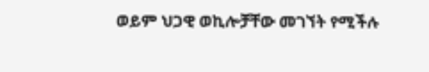ወይም ህጋዊ ወኪሎቻቸው መገኘት የሚችሉ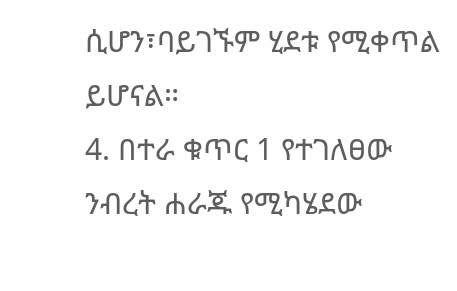ሲሆን፣ባይገኙም ሂደቱ የሚቀጥል ይሆናል።
4. በተራ ቁጥር 1 የተገለፀው ንብረት ሐራጁ የሚካሄደው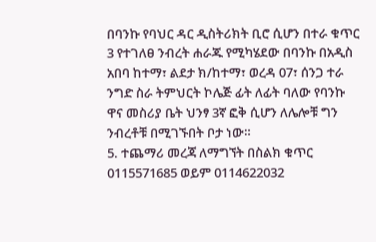በባንኩ የባህር ዳር ዲስትሪክት ቢሮ ሲሆን በተራ ቁጥር 3 የተገለፀ ንብረት ሐራጁ የሚካሄደው በባንኩ በአዲስ አበባ ከተማ፣ ልደታ ክ/ከተማ፣ ወረዳ 07፣ ሰንጋ ተራ ንግድ ስራ ትምህርት ኮሌጅ ፊት ለፊት ባለው የባንኩ ዋና መስሪያ ቤት ህንፃ 3ኛ ፎቅ ሲሆን ለሌሎቹ ግን ንብረቶቹ በሚገኙበት ቦታ ነው።
5. ተጨማሪ መረጃ ለማግኘት በስልክ ቁጥር 0115571685 ወይም 0114622032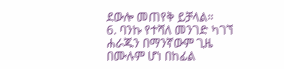ደውሎ መጠየቅ ይቻላል።
6. ባንኩ የተሻለ መንገድ ካገኘ ሐራጁን በማንኛውም ጊዜ በሙሉም ሆነ በከፊል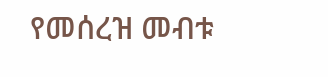የመሰረዝ መብቱ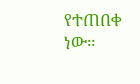የተጠበቀ ነው።